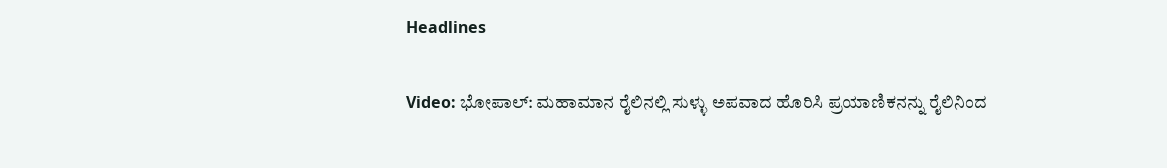Headlines

Video: ಭೋಪಾಲ್: ಮಹಾಮಾನ ರೈಲಿನಲ್ಲಿ ಸುಳ್ಳು ಅಪವಾದ ಹೊರಿಸಿ ಪ್ರಯಾಣಿಕನನ್ನು ರೈಲಿನಿಂದ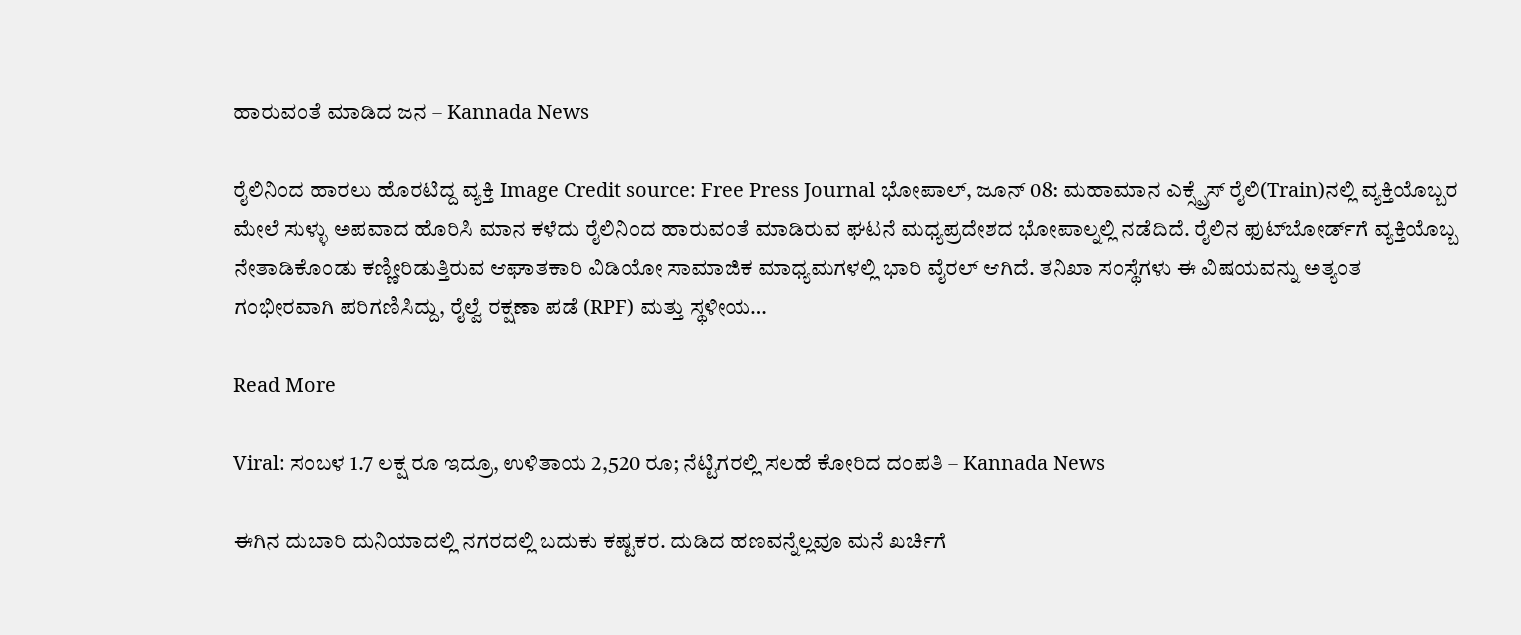ಹಾರುವಂತೆ ಮಾಡಿದ ಜನ – Kannada News

ರೈಲಿನಿಂದ ಹಾರಲು ಹೊರಟಿದ್ದ ವ್ಯಕ್ತಿ Image Credit source: Free Press Journal ಭೋಪಾಲ್, ಜೂನ್ 08: ಮಹಾಮಾನ ಎಕ್ಸ್ಪ್ರೆಸ್ ರೈಲಿ(Train)ನಲ್ಲಿ ವ್ಯಕ್ತಿಯೊಬ್ಬರ ಮೇಲೆ ಸುಳ್ಳು ಅಪವಾದ ಹೊರಿಸಿ ಮಾನ ಕಳೆದು ರೈಲಿನಿಂದ ಹಾರುವಂತೆ ಮಾಡಿರುವ ಘಟನೆ ಮಧ್ಯಪ್ರದೇಶದ ಭೋಪಾಲ್ನಲ್ಲಿ ನಡೆದಿದೆ. ರೈಲಿನ ಫುಟ್‌ಬೋರ್ಡ್‌ಗೆ ವ್ಯಕ್ತಿಯೊಬ್ಬ ನೇತಾಡಿಕೊಂಡು ಕಣ್ಣೀರಿಡುತ್ತಿರುವ ಆಘಾತಕಾರಿ ವಿಡಿಯೋ ಸಾಮಾಜಿಕ ಮಾಧ್ಯಮಗಳಲ್ಲಿ ಭಾರಿ ವೈರಲ್ ಆಗಿದೆ. ತನಿಖಾ ಸಂಸ್ಥೆಗಳು ಈ ವಿಷಯವನ್ನು ಅತ್ಯಂತ ಗಂಭೀರವಾಗಿ ಪರಿಗಣಿಸಿದ್ದು, ರೈಲ್ವೆ ರಕ್ಷಣಾ ಪಡೆ (RPF) ಮತ್ತು ಸ್ಥಳೀಯ…

Read More

Viral: ಸಂಬಳ 1.7 ಲಕ್ಷ ರೂ ಇದ್ರೂ, ಉಳಿತಾಯ 2,520 ರೂ; ನೆಟ್ಟಿಗರಲ್ಲಿ ಸಲಹೆ ಕೋರಿದ ದಂಪತಿ – Kannada News

ಈಗಿನ ದುಬಾರಿ ದುನಿಯಾದಲ್ಲಿ ನಗರದಲ್ಲಿ ಬದುಕು ಕಷ್ಟಕರ. ದುಡಿದ ಹಣವನ್ನೆಲ್ಲವೂ ಮನೆ ಖರ್ಚಿಗೆ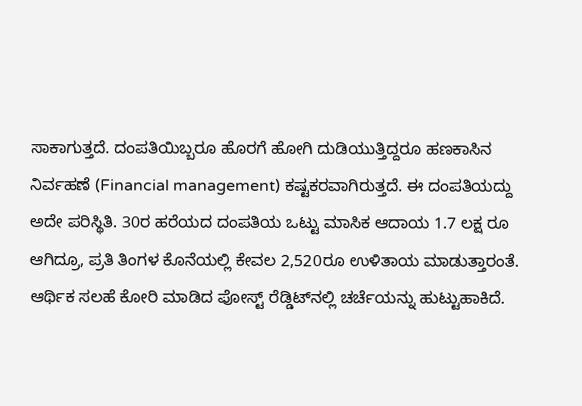ಸಾಕಾಗುತ್ತದೆ. ದಂಪತಿಯಿಬ್ಬರೂ ಹೊರಗೆ ಹೋಗಿ ದುಡಿಯುತ್ತಿದ್ದರೂ ಹಣಕಾಸಿನ ನಿರ್ವಹಣೆ (Financial management) ಕಷ್ಟಕರವಾಗಿರುತ್ತದೆ. ಈ ದಂಪತಿಯದ್ದು ಅದೇ ಪರಿಸ್ಥಿತಿ. 30ರ ಹರೆಯದ ದಂಪತಿಯ ಒಟ್ಟು ಮಾಸಿಕ ಆದಾಯ 1.7 ಲಕ್ಷ ರೂ ಆಗಿದ್ರೂ, ಪ್ರತಿ ತಿಂಗಳ ಕೊನೆಯಲ್ಲಿ ಕೇವಲ 2,520ರೂ ಉಳಿತಾಯ ಮಾಡುತ್ತಾರಂತೆ. ಆರ್ಥಿಕ ಸಲಹೆ ಕೋರಿ ಮಾಡಿದ ಪೋಸ್ಟ್ ರೆಡ್ಡಿಟ್‌ನಲ್ಲಿ ಚರ್ಚೆಯನ್ನು ಹುಟ್ಟುಹಾಕಿದೆ.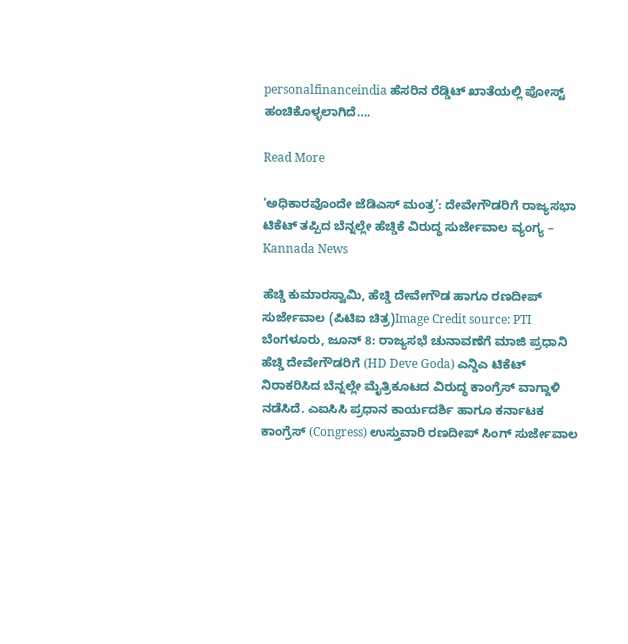personalfinanceindia ಹೆಸರಿನ ರೆಡ್ಡಿಟ್ ಖಾತೆಯಲ್ಲಿ ಪೋಸ್ಟ್ ಹಂಚಿಕೊಳ್ಳಲಾಗಿದೆ….

Read More

‘ಅಧಿಕಾರವೊಂದೇ ಜೆಡಿಎಸ್ ಮಂತ್ರ’: ದೇವೇಗೌಡರಿಗೆ ರಾಜ್ಯಸಭಾ ಟಿಕೆಟ್ ತಪ್ಪಿದ ಬೆನ್ನಲ್ಲೇ ಹೆಚ್ಡಿಕೆ ವಿರುದ್ಧ ಸುರ್ಜೇವಾಲ ವ್ಯಂಗ್ಯ – Kannada News

ಹೆಚ್ಡಿ ಕುಮಾರಸ್ವಾಮಿ, ಹೆಚ್ಡಿ ದೇವೇಗೌಡ ಹಾಗೂ ರಣದೀಪ್ ಸುರ್ಜೇವಾಲ (ಪಿಟಿಐ ಚಿತ್ರ)Image Credit source: PTI ಬೆಂಗಳೂರು, ಜೂನ್ 8: ರಾಜ್ಯಸಭೆ ಚುನಾವಣೆಗೆ ಮಾಜಿ ಪ್ರಧಾನಿ ಹೆಚ್ಡಿ ದೇವೇಗೌಡರಿಗೆ (HD Deve Goda) ಎನ್ಡಿಎ ಟಿಕೆಟ್ ನಿರಾಕರಿಸಿದ ಬೆನ್ನಲ್ಲೇ ಮೈತ್ರಿಕೂಟದ ವಿರುದ್ಧ ಕಾಂಗ್ರೆಸ್ ವಾಗ್ದಾಳಿ ನಡೆಸಿದೆ. ಎಐಸಿಸಿ ಪ್ರಧಾನ ಕಾರ್ಯದರ್ಶಿ ಹಾಗೂ ಕರ್ನಾಟಕ ಕಾಂಗ್ರೆಸ್ (Congress) ಉಸ್ತುವಾರಿ ರಣದೀಪ್ ಸಿಂಗ್ ಸುರ್ಜೇವಾಲ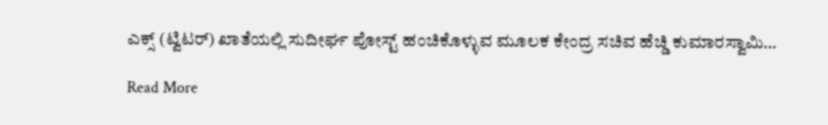ಎಕ್ಸ್ (ಟ್ವಿಟರ್) ಖಾತೆಯಲ್ಲಿ ಸುದೀರ್ಘ ಪೋಸ್ಟ್ ಹಂಚಿಕೊಳ್ಳುವ ಮೂಲಕ ಕೇಂದ್ರ ಸಚಿವ ಹೆಚ್ಡಿ ಕುಮಾರಸ್ವಾಮಿ…

Read More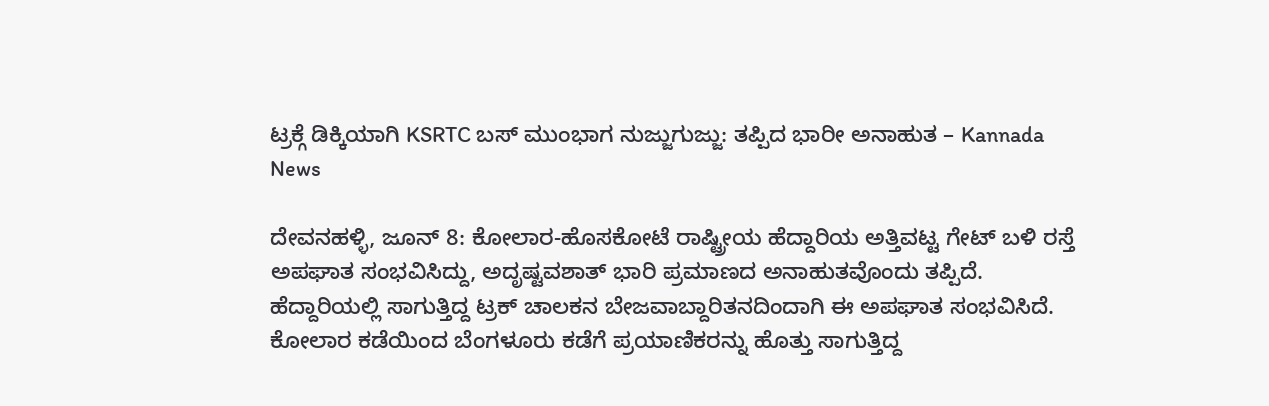ಟ್ರಕ್ಗೆ ಡಿಕ್ಕಿಯಾಗಿ KSRTC ಬಸ್ ಮುಂಭಾಗ ನುಜ್ಜುಗುಜ್ಜು: ತಪ್ಪಿದ ಭಾರೀ ಅನಾಹುತ – Kannada News

ದೇವನಹಳ್ಳಿ, ಜೂನ್ 8: ಕೋಲಾರ-ಹೊಸಕೋಟೆ ರಾಷ್ಟ್ರೀಯ ಹೆದ್ದಾರಿಯ ಅತ್ತಿವಟ್ಟ ಗೇಟ್ ಬಳಿ ರಸ್ತೆ ಅಪಘಾತ ಸಂಭವಿಸಿದ್ದು, ಅದೃಷ್ಟವಶಾತ್ ಭಾರಿ ಪ್ರಮಾಣದ ಅನಾಹುತವೊಂದು ತಪ್ಪಿದೆ. ಹೆದ್ದಾರಿಯಲ್ಲಿ ಸಾಗುತ್ತಿದ್ದ ಟ್ರಕ್ ಚಾಲಕನ ಬೇಜವಾಬ್ದಾರಿತನದಿಂದಾಗಿ ಈ ಅಪಘಾತ ಸಂಭವಿಸಿದೆ. ಕೋಲಾರ ಕಡೆಯಿಂದ ಬೆಂಗಳೂರು ಕಡೆಗೆ ಪ್ರಯಾಣಿಕರನ್ನು ಹೊತ್ತು ಸಾಗುತ್ತಿದ್ದ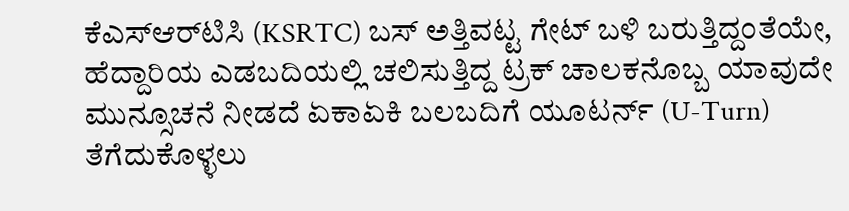ಕೆಎಸ್‌ಆರ್‌ಟಿಸಿ (KSRTC) ಬಸ್ ಅತ್ತಿವಟ್ಟ ಗೇಟ್ ಬಳಿ ಬರುತ್ತಿದ್ದಂತೆಯೇ, ಹೆದ್ದಾರಿಯ ಎಡಬದಿಯಲ್ಲಿ ಚಲಿಸುತ್ತಿದ್ದ ಟ್ರಕ್ ಚಾಲಕನೊಬ್ಬ ಯಾವುದೇ ಮುನ್ಸೂಚನೆ ನೀಡದೆ ಏಕಾಏಕಿ ಬಲಬದಿಗೆ ಯೂಟರ್ನ್ (U-Turn) ತೆಗೆದುಕೊಳ್ಳಲು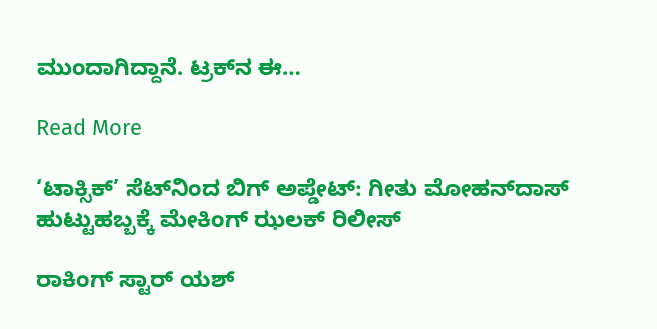ಮುಂದಾಗಿದ್ದಾನೆ. ಟ್ರಕ್‌ನ ಈ…

Read More

‘ಟಾಕ್ಸಿಕ್’ ಸೆಟ್‌ನಿಂದ ಬಿಗ್ ಅಪ್ಡೇಟ್: ಗೀತು ಮೋಹನ್‌ದಾಸ್ ಹುಟ್ಟುಹಬ್ಬಕ್ಕೆ ಮೇಕಿಂಗ್ ಝಲಕ್ ರಿಲೀಸ್

ರಾಕಿಂಗ್ ಸ್ಟಾರ್ ಯಶ್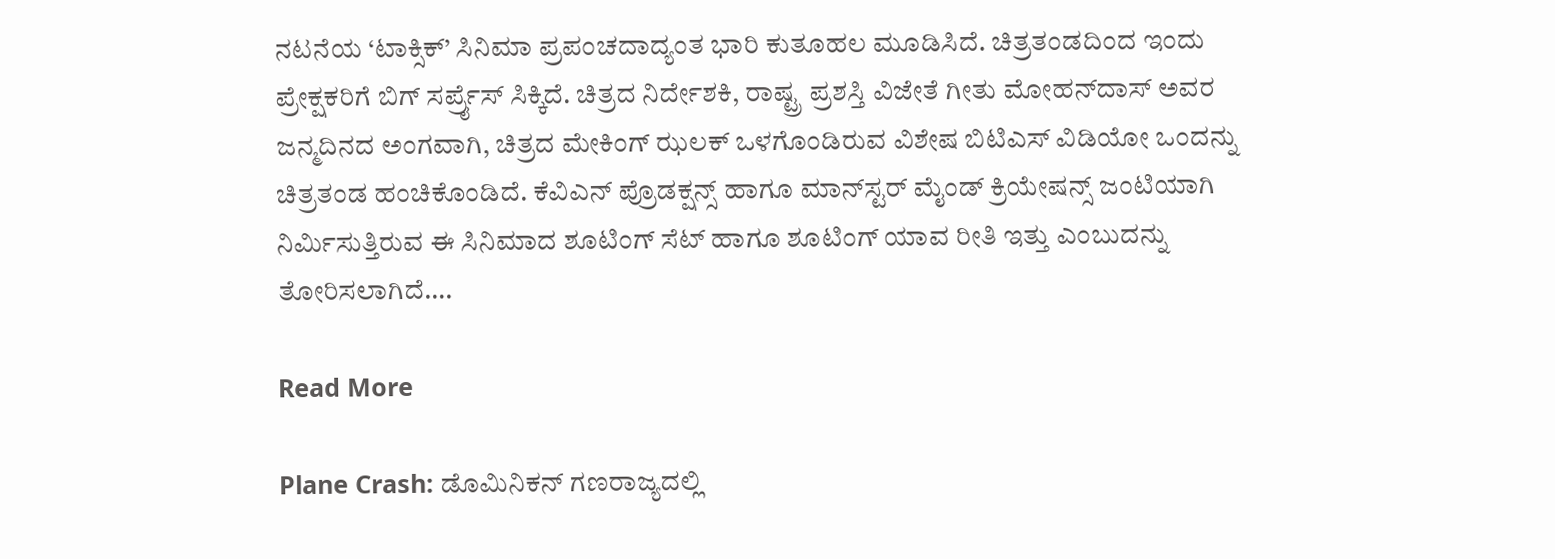ನಟನೆಯ ‘ಟಾಕ್ಸಿಕ್’ ಸಿನಿಮಾ ಪ್ರಪಂಚದಾದ್ಯಂತ ಭಾರಿ ಕುತೂಹಲ ಮೂಡಿಸಿದೆ. ಚಿತ್ರತಂಡದಿಂದ ಇಂದು ಪ್ರೇಕ್ಷಕರಿಗೆ ಬಿಗ್ ಸರ್ಪ್ರೈಸ್ ಸಿಕ್ಕಿದೆ. ಚಿತ್ರದ ನಿರ್ದೇಶಕಿ, ರಾಷ್ಟ್ರ ಪ್ರಶಸ್ತಿ ವಿಜೇತೆ ಗೀತು ಮೋಹನ್‌ದಾಸ್ ಅವರ ಜನ್ಮದಿನದ ಅಂಗವಾಗಿ, ಚಿತ್ರದ ಮೇಕಿಂಗ್ ಝಲಕ್ ಒಳಗೊಂಡಿರುವ ವಿಶೇಷ ಬಿಟಿಎಸ್ ವಿಡಿಯೋ ಒಂದನ್ನು ಚಿತ್ರತಂಡ ಹಂಚಿಕೊಂಡಿದೆ. ಕೆವಿಎನ್ ಪ್ರೊಡಕ್ಷನ್ಸ್ ಹಾಗೂ ಮಾನ್‌ಸ್ಟರ್ ಮೈಂಡ್ ಕ್ರಿಯೇಷನ್ಸ್ ಜಂಟಿಯಾಗಿ ನಿರ್ಮಿಸುತ್ತಿರುವ ಈ ಸಿನಿಮಾದ ಶೂಟಿಂಗ್ ಸೆಟ್‌ ಹಾಗೂ ಶೂಟಿಂಗ್ ಯಾವ ರೀತಿ ಇತ್ತು ಎಂಬುದನ್ನು ತೋರಿಸಲಾಗಿದೆ….

Read More

Plane Crash: ಡೊಮಿನಿಕನ್ ಗಣರಾಜ್ಯದಲ್ಲಿ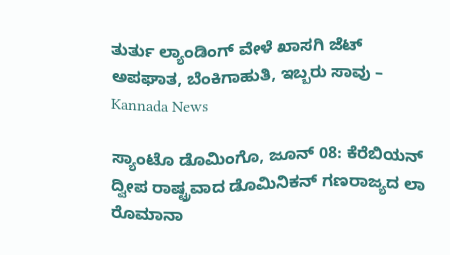ತುರ್ತು ಲ್ಯಾಂಡಿಂಗ್ ವೇಳೆ ಖಾಸಗಿ ಜೆಟ್ ಅಪಘಾತ, ಬೆಂಕಿಗಾಹುತಿ, ಇಬ್ಬರು ಸಾವು – Kannada News

ಸ್ಯಾಂಟೊ ಡೊಮಿಂಗೊ, ಜೂನ್ 08: ಕೆರೆಬಿಯನ್ ದ್ವೀಪ ರಾಷ್ಟ್ರವಾದ ಡೊಮಿನಿಕನ್ ಗಣರಾಜ್ಯದ ಲಾ ರೊಮಾನಾ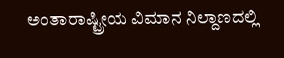ಅಂತಾರಾಷ್ಟ್ರೀಯ ವಿಮಾನ ನಿಲ್ದಾಣದಲ್ಲಿ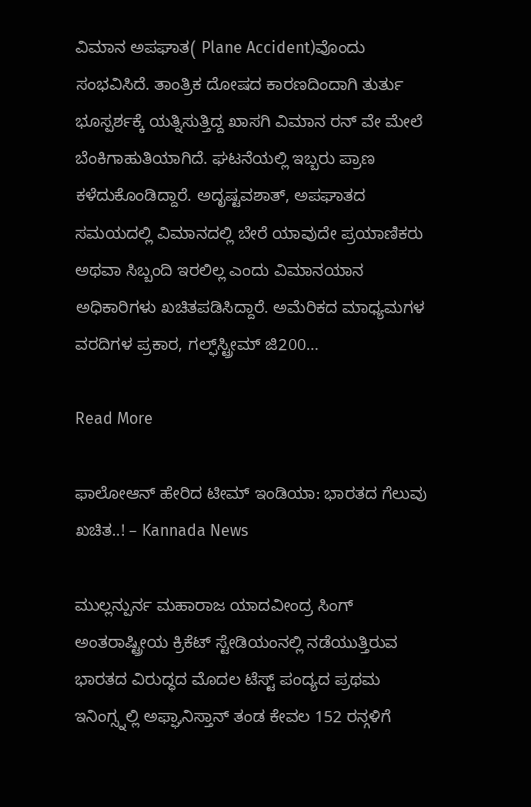ವಿಮಾನ ಅಪಘಾತ( Plane Accident)ವೊಂದು ಸಂಭವಿಸಿದೆ. ತಾಂತ್ರಿಕ ದೋಷದ ಕಾರಣದಿಂದಾಗಿ ತುರ್ತು ಭೂಸ್ಪರ್ಶಕ್ಕೆ ಯತ್ನಿಸುತ್ತಿದ್ದ ಖಾಸಗಿ ವಿಮಾನ ರನ್ ವೇ ಮೇಲೆ ಬೆಂಕಿಗಾಹುತಿಯಾಗಿದೆ. ಘಟನೆಯಲ್ಲಿ ಇಬ್ಬರು ಪ್ರಾಣ ಕಳೆದುಕೊಂಡಿದ್ದಾರೆ. ಅದೃಷ್ಟವಶಾತ್, ಅಪಘಾತದ ಸಮಯದಲ್ಲಿ ವಿಮಾನದಲ್ಲಿ ಬೇರೆ ಯಾವುದೇ ಪ್ರಯಾಣಿಕರು ಅಥವಾ ಸಿಬ್ಬಂದಿ ಇರಲಿಲ್ಲ ಎಂದು ವಿಮಾನಯಾನ ಅಧಿಕಾರಿಗಳು ಖಚಿತಪಡಿಸಿದ್ದಾರೆ. ಅಮೆರಿಕದ ಮಾಧ್ಯಮಗಳ ವರದಿಗಳ ಪ್ರಕಾರ, ಗಲ್ಫ್‌ಸ್ಟ್ರೀಮ್ ಜಿ200…

Read More

ಫಾಲೋಆನ್ ಹೇರಿದ ಟೀಮ್ ಇಂಡಿಯಾ: ಭಾರತದ ಗೆಲುವು ಖಚಿತ..! – Kannada News

ಮುಲ್ಲನ್ಪುರ್ನ ಮಹಾರಾಜ ಯಾದವೀಂದ್ರ ಸಿಂಗ್ ಅಂತರಾಷ್ಟ್ರೀಯ ಕ್ರಿಕೆಟ್ ಸ್ಟೇಡಿಯಂನಲ್ಲಿ ನಡೆಯುತ್ತಿರುವ ಭಾರತದ ವಿರುದ್ಧದ ಮೊದಲ ಟೆಸ್ಟ್ ಪಂದ್ಯದ ಪ್ರಥಮ ಇನಿಂಗ್ಸ್ನಲ್ಲಿ ಅಫ್ಘಾನಿಸ್ತಾನ್ ತಂಡ ಕೇವಲ 152 ರನ್ಗಳಿಗೆ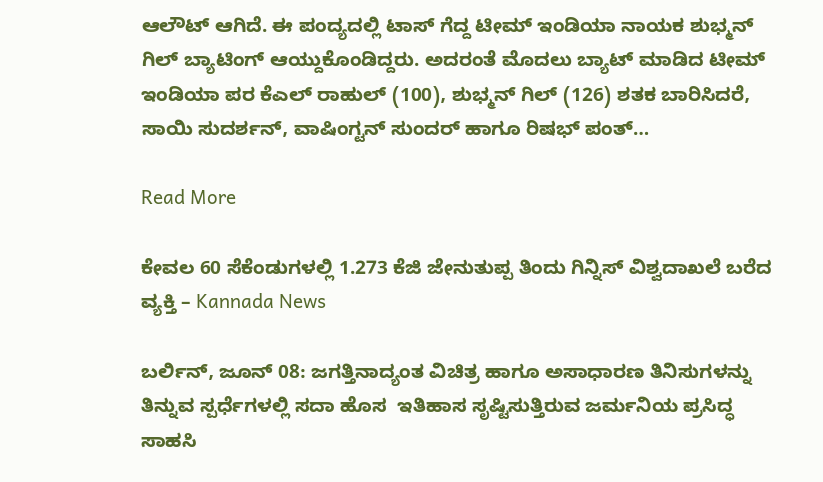ಆಲೌಟ್ ಆಗಿದೆ. ಈ ಪಂದ್ಯದಲ್ಲಿ ಟಾಸ್ ಗೆದ್ದ ಟೀಮ್ ಇಂಡಿಯಾ ನಾಯಕ ಶುಭ್ಮನ್ ಗಿಲ್ ಬ್ಯಾಟಿಂಗ್ ಆಯ್ದುಕೊಂಡಿದ್ದರು. ಅದರಂತೆ ಮೊದಲು ಬ್ಯಾಟ್ ಮಾಡಿದ ಟೀಮ್ ಇಂಡಿಯಾ ಪರ ಕೆಎಲ್ ರಾಹುಲ್ (100), ಶುಭ್ಮನ್ ಗಿಲ್ (126) ಶತಕ ಬಾರಿಸಿದರೆ, ಸಾಯಿ ಸುದರ್ಶನ್, ವಾಷಿಂಗ್ಟನ್ ಸುಂದರ್ ಹಾಗೂ ರಿಷಭ್ ಪಂತ್…

Read More

ಕೇವಲ 60 ಸೆಕೆಂಡುಗಳಲ್ಲಿ 1.273 ಕೆಜಿ ಜೇನುತುಪ್ಪ ತಿಂದು ಗಿನ್ನಿಸ್ ವಿಶ್ವದಾಖಲೆ ಬರೆದ ವ್ಯಕ್ತಿ – Kannada News

ಬರ್ಲಿನ್, ಜೂನ್ 08: ಜಗತ್ತಿನಾದ್ಯಂತ ವಿಚಿತ್ರ ಹಾಗೂ ಅಸಾಧಾರಣ ತಿನಿಸುಗಳನ್ನು ತಿನ್ನುವ ಸ್ಪರ್ಧೆಗಳಲ್ಲಿ ಸದಾ ಹೊಸ  ಇತಿಹಾಸ ಸೃಷ್ಟಿಸುತ್ತಿರುವ ಜರ್ಮನಿಯ ಪ್ರಸಿದ್ಧ ಸಾಹಸಿ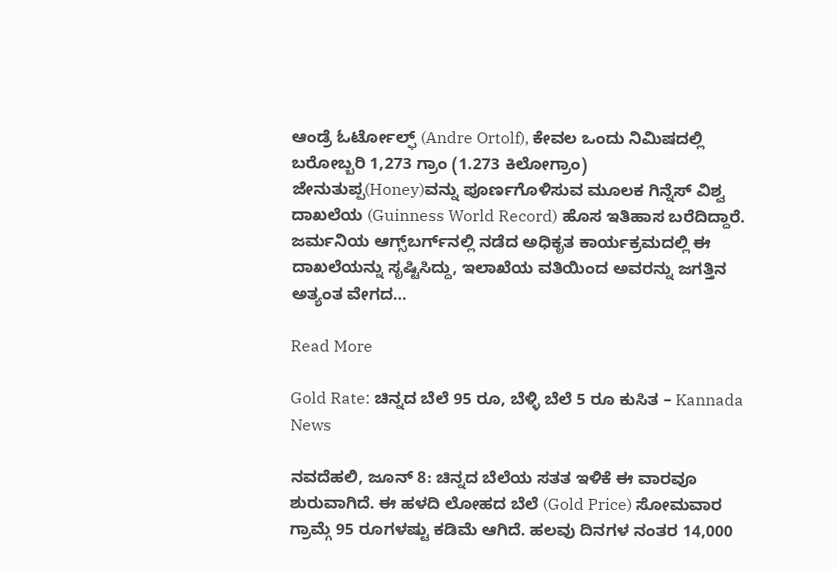ಆಂಡ್ರೆ ಓರ್ಟೋಲ್ಫ್ (Andre Ortolf), ಕೇವಲ ಒಂದು ನಿಮಿಷದಲ್ಲಿ ಬರೋಬ್ಬರಿ 1,273 ಗ್ರಾಂ (1.273 ಕಿಲೋಗ್ರಾಂ) ಜೇನುತುಪ್ಪ(Honey)ವನ್ನು ಪೂರ್ಣಗೊಳಿಸುವ ಮೂಲಕ ಗಿನ್ನೆಸ್ ವಿಶ್ವ ದಾಖಲೆಯ (Guinness World Record) ಹೊಸ ಇತಿಹಾಸ ಬರೆದಿದ್ದಾರೆ. ಜರ್ಮನಿಯ ಆಗ್ಸ್‌ಬರ್ಗ್‌ನಲ್ಲಿ ನಡೆದ ಅಧಿಕೃತ ಕಾರ್ಯಕ್ರಮದಲ್ಲಿ ಈ ದಾಖಲೆಯನ್ನು ಸೃಷ್ಟಿಸಿದ್ದು, ಇಲಾಖೆಯ ವತಿಯಿಂದ ಅವರನ್ನು ಜಗತ್ತಿನ ಅತ್ಯಂತ ವೇಗದ…

Read More

Gold Rate: ಚಿನ್ನದ ಬೆಲೆ 95 ರೂ, ಬೆಳ್ಳಿ ಬೆಲೆ 5 ರೂ ಕುಸಿತ – Kannada News

ನವದೆಹಲಿ, ಜೂನ್ 8: ಚಿನ್ನದ ಬೆಲೆಯ ಸತತ ಇಳಿಕೆ ಈ ವಾರವೂ ಶುರುವಾಗಿದೆ. ಈ ಹಳದಿ ಲೋಹದ ಬೆಲೆ (Gold Price) ಸೋಮವಾರ ಗ್ರಾಮ್ಗೆ 95 ರೂಗಳಷ್ಟು ಕಡಿಮೆ ಆಗಿದೆ. ಹಲವು ದಿನಗಳ ನಂತರ 14,000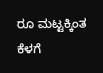ರೂ ಮಟ್ಟಕ್ಕಿಂತ ಕೆಳಗೆ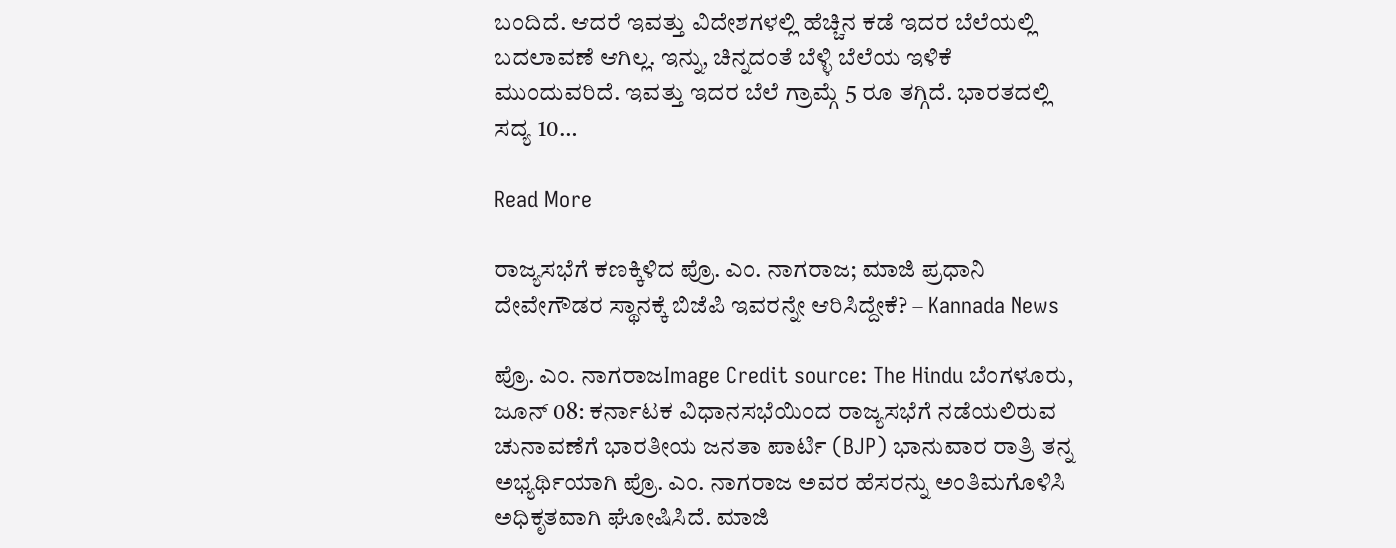ಬಂದಿದೆ. ಆದರೆ ಇವತ್ತು ವಿದೇಶಗಳಲ್ಲಿ ಹೆಚ್ಚಿನ ಕಡೆ ಇದರ ಬೆಲೆಯಲ್ಲಿ ಬದಲಾವಣೆ ಆಗಿಲ್ಲ. ಇನ್ನು, ಚಿನ್ನದಂತೆ ಬೆಳ್ಳಿ ಬೆಲೆಯ ಇಳಿಕೆ ಮುಂದುವರಿದೆ. ಇವತ್ತು ಇದರ ಬೆಲೆ ಗ್ರಾಮ್ಗೆ 5 ರೂ ತಗ್ಗಿದೆ. ಭಾರತದಲ್ಲಿ ಸದ್ಯ 10…

Read More

ರಾಜ್ಯಸಭೆಗೆ ಕಣಕ್ಕಿಳಿದ ಪ್ರೊ. ಎಂ. ನಾಗರಾಜ; ಮಾಜಿ ಪ್ರಧಾನಿ ದೇವೇಗೌಡರ ಸ್ಥಾನಕ್ಕೆ ಬಿಜೆಪಿ ಇವರನ್ನೇ ಆರಿಸಿದ್ದೇಕೆ? – Kannada News

ಪ್ರೊ. ಎಂ. ನಾಗರಾಜImage Credit source: The Hindu ಬೆಂಗಳೂರು, ಜೂನ್ 08: ಕರ್ನಾಟಕ ವಿಧಾನಸಭೆಯಿಂದ ರಾಜ್ಯಸಭೆಗೆ ನಡೆಯಲಿರುವ ಚುನಾವಣೆಗೆ ಭಾರತೀಯ ಜನತಾ ಪಾರ್ಟಿ (BJP) ಭಾನುವಾರ ರಾತ್ರಿ ತನ್ನ ಅಭ್ಯರ್ಥಿಯಾಗಿ ಪ್ರೊ. ಎಂ. ನಾಗರಾಜ ಅವರ ಹೆಸರನ್ನು ಅಂತಿಮಗೊಳಿಸಿ ಅಧಿಕೃತವಾಗಿ ಘೋಷಿಸಿದೆ. ಮಾಜಿ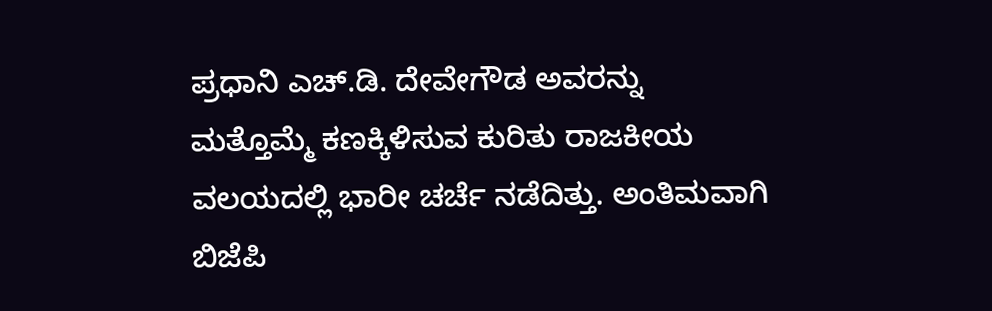ಪ್ರಧಾನಿ ಎಚ್.ಡಿ. ದೇವೇಗೌಡ ಅವರನ್ನು ಮತ್ತೊಮ್ಮೆ ಕಣಕ್ಕಿಳಿಸುವ ಕುರಿತು ರಾಜಕೀಯ ವಲಯದಲ್ಲಿ ಭಾರೀ ಚರ್ಚೆ ನಡೆದಿತ್ತು. ಅಂತಿಮವಾಗಿ ಬಿಜೆಪಿ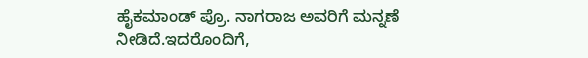ಹೈಕಮಾಂಡ್ ಪ್ರೊ. ನಾಗರಾಜ ಅವರಿಗೆ ಮನ್ನಣೆ ನೀಡಿದೆ.ಇದರೊಂದಿಗೆ,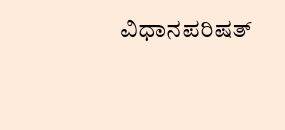ವಿಧಾನಪರಿಷತ್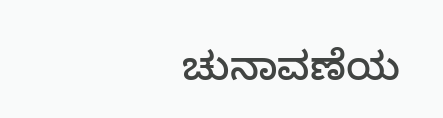ಚುನಾವಣೆಯ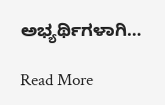ಅಭ್ಯರ್ಥಿಗಳಾಗಿ…

Read More